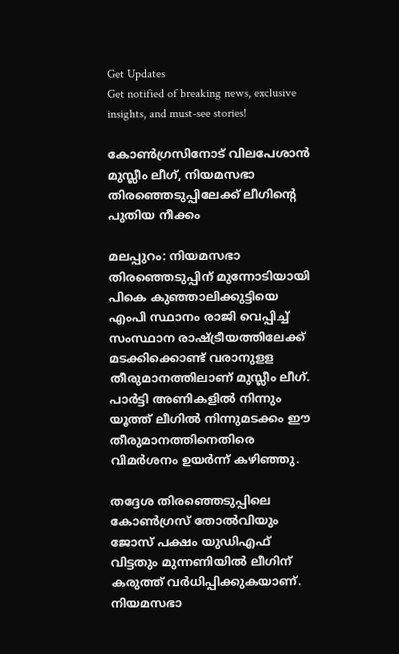Get Updates
Get notified of breaking news, exclusive insights, and must-see stories!

കോൺഗ്രസിനോട് വിലപേശാൻ മുസ്ലീം ലീഗ്, നിയമസഭാ തിരഞ്ഞെടുപ്പിലേക്ക് ലീഗിന്റെ പുതിയ നീക്കം

മലപ്പുറം: നിയമസഭാ തിരഞ്ഞെടുപ്പിന് മുന്നോടിയായി പികെ കുഞ്ഞാലിക്കുട്ടിയെ എംപി സ്ഥാനം രാജി വെപ്പിച്ച് സംസ്ഥാന രാഷ്ട്രീയത്തിലേക്ക് മടക്കിക്കൊണ്ട് വരാനുളള തീരുമാനത്തിലാണ് മുസ്ലീം ലീഗ്. പാര്‍ട്ടി അണികളില്‍ നിന്നും യൂത്ത് ലീഗില്‍ നിന്നുമടക്കം ഈ തീരുമാനത്തിനെതിരെ വിമര്‍ശനം ഉയര്‍ന്ന് കഴിഞ്ഞു.

തദ്ദേശ തിരഞ്ഞെടുപ്പിലെ കോണ്‍ഗ്രസ് തോല്‍വിയും ജോസ് പക്ഷം യുഡിഎഫ് വിട്ടതും മുന്നണിയില്‍ ലീഗിന് കരുത്ത് വര്‍ധിപ്പിക്കുകയാണ്. നിയമസഭാ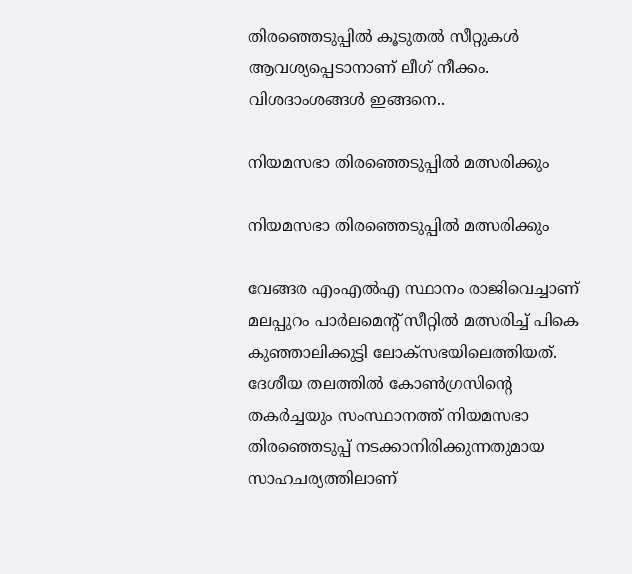തിരഞ്ഞെടുപ്പില്‍ കൂടുതല്‍ സീറ്റുകള്‍ ആവശ്യപ്പെടാനാണ് ലീഗ് നീക്കം. വിശദാംശങ്ങള്‍ ഇങ്ങനെ..

നിയമസഭാ തിരഞ്ഞെടുപ്പില്‍ മത്സരിക്കും

നിയമസഭാ തിരഞ്ഞെടുപ്പില്‍ മത്സരിക്കും

വേങ്ങര എംഎല്‍എ സ്ഥാനം രാജിവെച്ചാണ് മലപ്പുറം പാര്‍ലമെന്റ് സീറ്റില്‍ മത്സരിച്ച് പികെ കുഞ്ഞാലിക്കുട്ടി ലോക്‌സഭയിലെത്തിയത്. ദേശീയ തലത്തില്‍ കോണ്‍ഗ്രസിന്റെ തകര്‍ച്ചയും സംസ്ഥാനത്ത് നിയമസഭാ തിരഞ്ഞെടുപ്പ് നടക്കാനിരിക്കുന്നതുമായ സാഹചര്യത്തിലാണ്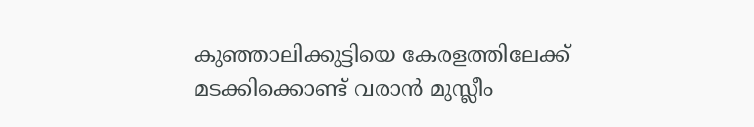കുഞ്ഞാലിക്കുട്ടിയെ കേരളത്തിലേക്ക് മടക്കിക്കൊണ്ട് വരാന്‍ മുസ്ലീം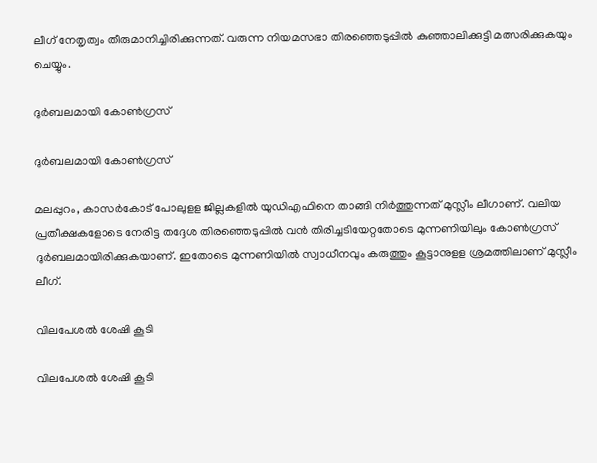ലീഗ് നേതൃത്വം തീരുമാനിച്ചിരിക്കുന്നത്. വരുന്ന നിയമസഭാ തിരഞ്ഞെടുപ്പില്‍ കുഞ്ഞാലിക്കുട്ടി മത്സരിക്കുകയും ചെയ്യും.

ദുര്‍ബലമായി കോണ്‍ഗ്രസ്

ദുര്‍ബലമായി കോണ്‍ഗ്രസ്

മലപ്പുറം, കാസര്‍കോട് പോലുളള ജില്ലകളില്‍ യുഡിഎഫിനെ താങ്ങി നിര്‍ത്തുന്നത് മുസ്ലീം ലീഗാണ്. വലിയ പ്രതീക്ഷകളോടെ നേരിട്ട തദ്ദേശ തിരഞ്ഞെടുപ്പില്‍ വന്‍ തിരിച്ചടിയേറ്റതോടെ മുന്നണിയിലും കോണ്‍ഗ്രസ് ദുര്‍ബലമായിരിക്കുകയാണ്. ഇതോടെ മുന്നണിയില്‍ സ്വാധീനവും കരുത്തും കൂട്ടാനുളള ശ്രമത്തിലാണ് മുസ്ലീം ലീഗ്.

വിലപേശല്‍ ശേഷി കൂടി

വിലപേശല്‍ ശേഷി കൂടി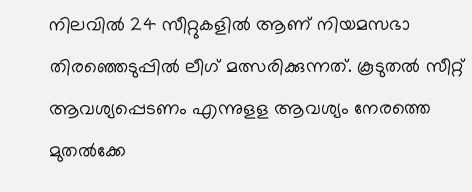നിലവില്‍ 24 സീറ്റുകളില്‍ ആണ് നിയമസഭാ തിരഞ്ഞെടുപ്പില്‍ ലീഗ് മത്സരിക്കുന്നത്. കൂടുതല്‍ സീറ്റ് ആവശ്യപ്പെടണം എന്നുളള ആവശ്യം നേരത്തെ മുതല്‍ക്കേ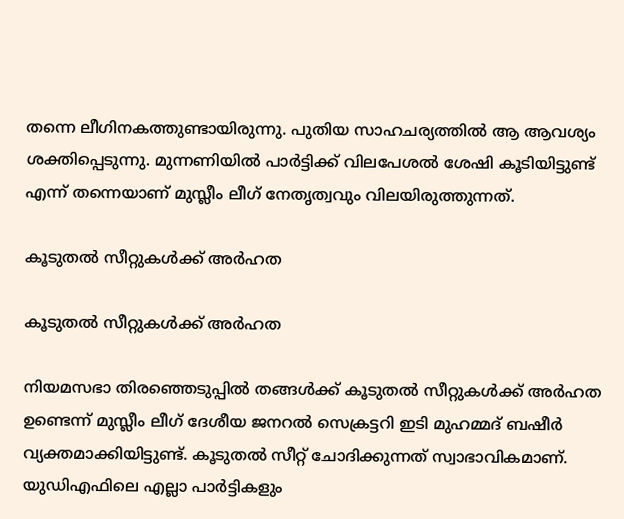തന്നെ ലീഗിനകത്തുണ്ടായിരുന്നു. പുതിയ സാഹചര്യത്തില്‍ ആ ആവശ്യം ശക്തിപ്പെടുന്നു. മുന്നണിയില്‍ പാര്‍ട്ടിക്ക് വിലപേശല്‍ ശേഷി കൂടിയിട്ടുണ്ട് എന്ന് തന്നെയാണ് മുസ്ലീം ലീഗ് നേതൃത്വവും വിലയിരുത്തുന്നത്.

കൂടുതല്‍ സീറ്റുകള്‍ക്ക് അര്‍ഹത

കൂടുതല്‍ സീറ്റുകള്‍ക്ക് അര്‍ഹത

നിയമസഭാ തിരഞ്ഞെടുപ്പില്‍ തങ്ങള്‍ക്ക് കൂടുതല്‍ സീറ്റുകള്‍ക്ക് അര്‍ഹത ഉണ്ടെന്ന് മുസ്ലീം ലീഗ് ദേശീയ ജനറല്‍ സെക്രട്ടറി ഇടി മുഹമ്മദ് ബഷീര്‍ വ്യക്തമാക്കിയിട്ടുണ്ട്. കൂടുതല്‍ സീറ്റ് ചോദിക്കുന്നത് സ്വാഭാവികമാണ്. യുഡിഎഫിലെ എല്ലാ പാര്‍ട്ടികളും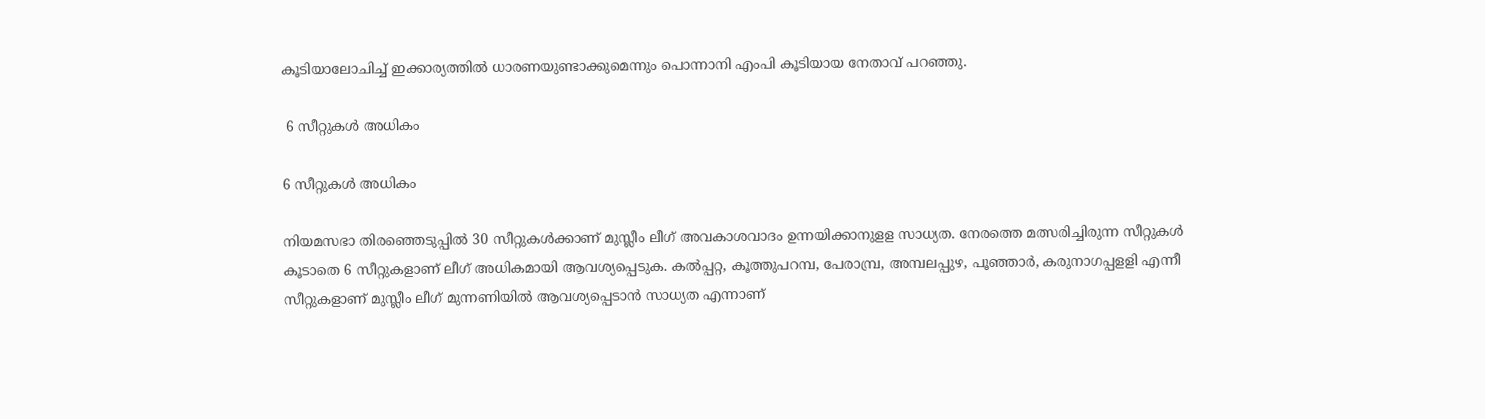കൂടിയാലോചിച്ച് ഇക്കാര്യത്തില്‍ ധാരണയുണ്ടാക്കുമെന്നും പൊന്നാനി എംപി കൂടിയായ നേതാവ് പറഞ്ഞു.

 6 സീറ്റുകൾ അധികം

6 സീറ്റുകൾ അധികം

നിയമസഭാ തിരഞ്ഞെടുപ്പില്‍ 30 സീറ്റുകള്‍ക്കാണ് മുസ്ലീം ലീഗ് അവകാശവാദം ഉന്നയിക്കാനുളള സാധ്യത. നേരത്തെ മത്സരിച്ചിരുന്ന സീറ്റുകള്‍ കൂടാതെ 6 സീറ്റുകളാണ് ലീഗ് അധികമായി ആവശ്യപ്പെടുക. കല്‍പ്പറ്റ, കൂത്തുപറമ്പ, പേരാമ്പ്ര, അമ്പലപ്പുഴ, പൂഞ്ഞാര്‍, കരുനാഗപ്പളളി എന്നീ സീറ്റുകളാണ് മുസ്ലീം ലീഗ് മുന്നണിയില്‍ ആവശ്യപ്പെടാന്‍ സാധ്യത എന്നാണ്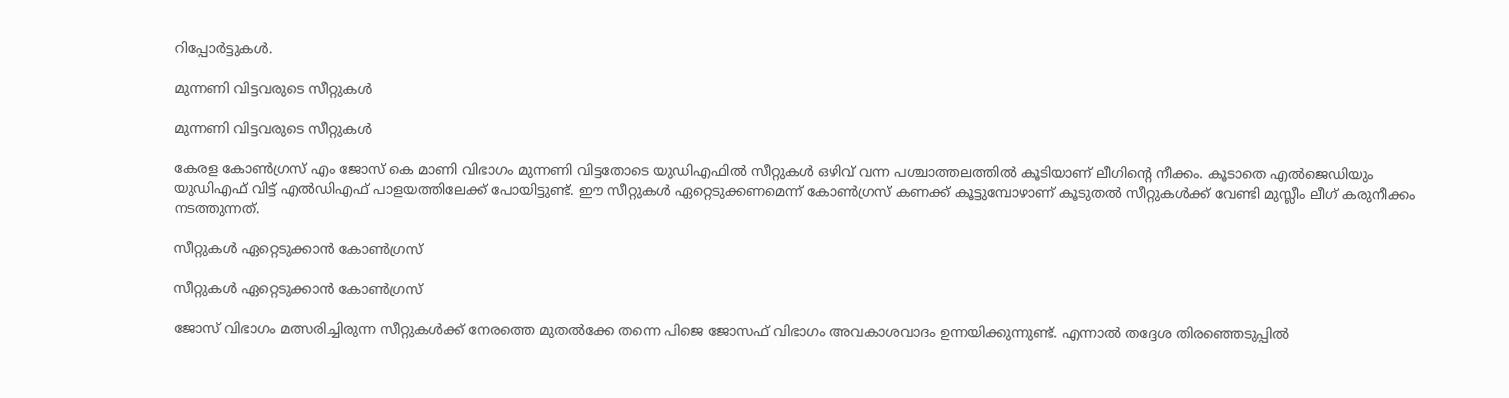റിപ്പോര്‍ട്ടുകള്‍.

മുന്നണി വിട്ടവരുടെ സീറ്റുകൾ

മുന്നണി വിട്ടവരുടെ സീറ്റുകൾ

കേരള കോണ്‍ഗ്രസ് എം ജോസ് കെ മാണി വിഭാഗം മുന്നണി വിട്ടതോടെ യുഡിഎഫില്‍ സീറ്റുകള്‍ ഒഴിവ് വന്ന പശ്ചാത്തലത്തില്‍ കൂടിയാണ് ലീഗിന്റെ നീക്കം. കൂടാതെ എല്‍ജെഡിയും യുഡിഎഫ് വിട്ട് എല്‍ഡിഎഫ് പാളയത്തിലേക്ക് പോയിട്ടുണ്ട്. ഈ സീറ്റുകള്‍ ഏറ്റെടുക്കണമെന്ന് കോണ്‍ഗ്രസ് കണക്ക് കൂട്ടുമ്പോഴാണ് കൂടുതല്‍ സീറ്റുകള്‍ക്ക് വേണ്ടി മുസ്ലീം ലീഗ് കരുനീക്കം നടത്തുന്നത്.

സീറ്റുകൾ ഏറ്റെടുക്കാൻ കോൺഗ്രസ്

സീറ്റുകൾ ഏറ്റെടുക്കാൻ കോൺഗ്രസ്

ജോസ് വിഭാഗം മത്സരിച്ചിരുന്ന സീറ്റുകള്‍ക്ക് നേരത്തെ മുതല്‍ക്കേ തന്നെ പിജെ ജോസഫ് വിഭാഗം അവകാശവാദം ഉന്നയിക്കുന്നുണ്ട്. എന്നാല്‍ തദ്ദേശ തിരഞ്ഞെടുപ്പില്‍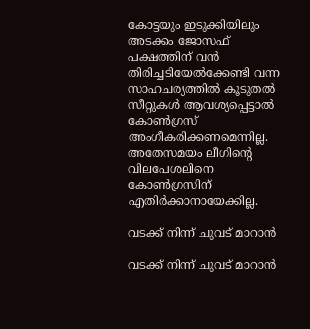കോട്ടയും ഇടുക്കിയിലും അടക്കം ജോസഫ് പക്ഷത്തിന് വന്‍ തിരിച്ചടിയേല്‍ക്കേണ്ടി വന്ന സാഹചര്യത്തില്‍ കൂടുതല്‍ സീറ്റുകള്‍ ആവശ്യപ്പെട്ടാല്‍ കോണ്‍ഗ്രസ് അംഗീകരിക്കണമെന്നില്ല. അതേസമയം ലീഗിന്റെ വിലപേശലിനെ കോണ്‍ഗ്രസിന് എതിര്‍ക്കാനായേക്കില്ല.

വടക്ക് നിന്ന് ചുവട് മാറാൻ

വടക്ക് നിന്ന് ചുവട് മാറാൻ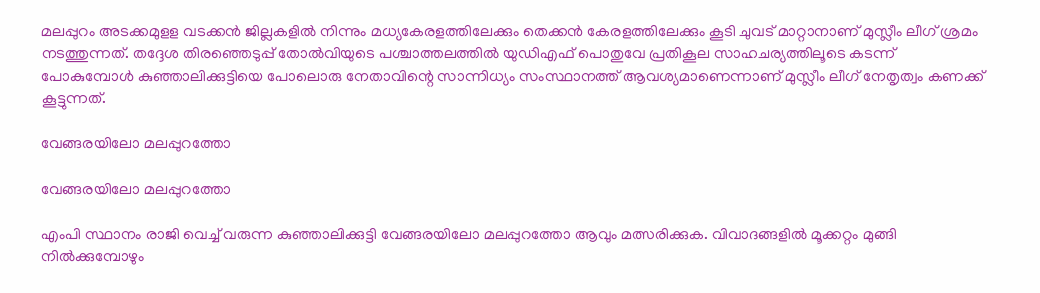മലപ്പുറം അടക്കമുളള വടക്കന്‍ ജില്ലകളില്‍ നിന്നും മധ്യകേരളത്തിലേക്കും തെക്കന്‍ കേരളത്തിലേക്കും കൂടി ചുവട് മാറ്റാനാണ് മുസ്ലീം ലീഗ് ശ്രമം നടത്തുന്നത്. തദ്ദേശ തിരഞ്ഞെടുപ്പ് തോല്‍വിയുടെ പശ്ചാത്തലത്തില്‍ യുഡിഎഫ് പൊതുവേ പ്രതികൂല സാഹചര്യത്തിലൂടെ കടന്ന് പോകുമ്പോള്‍ കുഞ്ഞാലിക്കുട്ടിയെ പോലൊരു നേതാവിന്റെ സാന്നിധ്യം സംസ്ഥാനത്ത് ആവശ്യമാണെന്നാണ് മുസ്ലീം ലീഗ് നേതൃത്വം കണക്ക് കൂട്ടുന്നത്.

വേങ്ങരയിലോ മലപ്പുറത്തോ

വേങ്ങരയിലോ മലപ്പുറത്തോ

എംപി സ്ഥാനം രാജി വെച്ച് വരുന്ന കുഞ്ഞാലിക്കുട്ടി വേങ്ങരയിലോ മലപ്പുറത്തോ ആവും മത്സരിക്കുക. വിവാദങ്ങളില്‍ മൂക്കറ്റം മുങ്ങി നില്‍ക്കുമ്പോഴും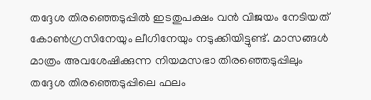തദ്ദേശ തിരഞ്ഞെടുപ്പില്‍ ഇടതുപക്ഷം വന്‍ വിജയം നേടിയത് കോണ്‍ഗ്രസിനേയും ലീഗിനേയും നടുക്കിയിട്ടുണ്ട്. മാസങ്ങള്‍ മാത്രം അവശേഷിക്കുന്ന നിയമസഭാ തിരഞ്ഞെടുപ്പിലും തദ്ദേശ തിരഞ്ഞെടുപ്പിലെ ഫലം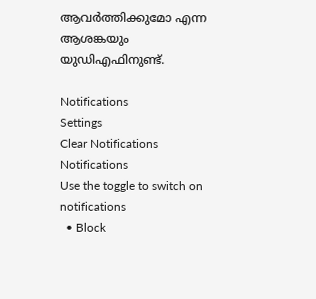ആവര്‍ത്തിക്കുമോ എന്ന ആശങ്കയും യുഡിഎഫിനുണ്ട്.

Notifications
Settings
Clear Notifications
Notifications
Use the toggle to switch on notifications
  • Block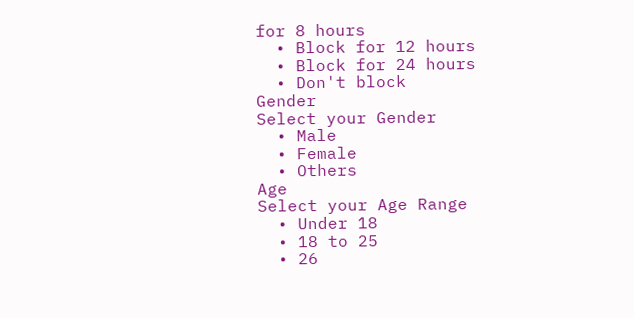for 8 hours
  • Block for 12 hours
  • Block for 24 hours
  • Don't block
Gender
Select your Gender
  • Male
  • Female
  • Others
Age
Select your Age Range
  • Under 18
  • 18 to 25
  • 26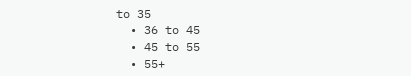to 35
  • 36 to 45
  • 45 to 55
  • 55+